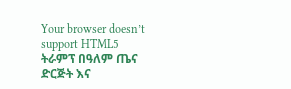Your browser doesn’t support HTML5
ትራምፕ በዓለም ጤና ድርጅት እና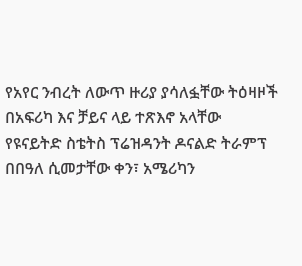የአየር ንብረት ለውጥ ዙሪያ ያሳለፏቸው ትዕዛዞች በአፍሪካ እና ቻይና ላይ ተጽእኖ አላቸው
የዩናይትድ ስቴትስ ፕሬዝዳንት ዶናልድ ትራምፕ በበዓለ ሲመታቸው ቀን፣ አሜሪካን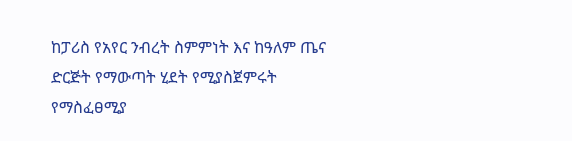ከፓሪስ የአየር ንብረት ስምምነት እና ከዓለም ጤና ድርጅት የማውጣት ሂደት የሚያስጀምሩት የማስፈፀሚያ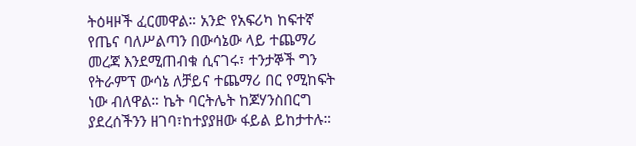ትዕዛዞች ፈርመዋል። አንድ የአፍሪካ ከፍተኛ የጤና ባለሥልጣን በውሳኔው ላይ ተጨማሪ መረጃ እንደሚጠብቁ ሲናገሩ፣ ተንታኞች ግን የትራምፕ ውሳኔ ለቻይና ተጨማሪ በር የሚከፍት ነው ብለዋል። ኬት ባርትሌት ከጆሃንስበርግ ያደረሰችንን ዘገባ፣ከተያያዘው ፋይል ይከታተሉ።